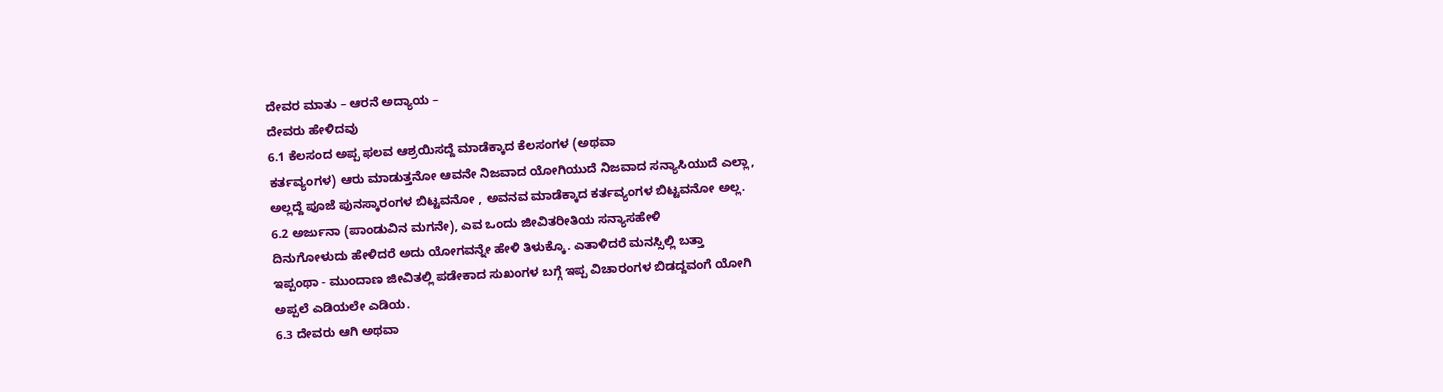ದೇವರ ಮಾತು – ಆರನೆ ಅದ್ಯಾಯ –
ದೇವರು ಹೇಳಿದವು
6.1 ಕೆಲಸಂದ ಅಪ್ಪ ಫಲವ ಆಶ್ರಯಿಸದ್ದೆ ಮಾಡೆಕ್ಕಾದ ಕೆಲಸಂಗಳ (ಅಥವಾ
ಕರ್ತವ್ಯಂಗಳ) ಆರು ಮಾಡುತ್ತನೋ ಆವನೇ ನಿಜವಾದ ಯೋಗಿಯುದೆ ನಿಜವಾದ ಸನ್ಯಾಸಿಯುದೆ ಎಲ್ಲಾ,
ಅಲ್ಲದ್ದೆ ಪೂಜೆ ಪುನಸ್ಕಾರಂಗಳ ಬಿಟ್ಟವನೋ , ಅವನವ ಮಾಡೆಕ್ಕಾದ ಕರ್ತವ್ಯಂಗಳ ಬಿಟ್ಟವನೋ ಅಲ್ಲ.
6.2 ಅರ್ಜುನಾ (ಪಾಂಡುವಿನ ಮಗನೇ), ಎವ ಒಂದು ಜೀವಿತರೀತಿಯ ಸನ್ಯಾಸಹೇಳಿ
ದಿನುಗೋಳುದು ಹೇಳಿದರೆ ಅದು ಯೋಗವನ್ನೇ ಹೇಳಿ ತಿಳುಕ್ಕೊ. ಎತಾಳಿದರೆ ಮನಸ್ಸಿಲ್ಲಿ ಬತ್ತಾ
ಇಪ್ಪಂಥಾ - ಮುಂದಾಣ ಜೀವಿತಲ್ಲಿ ಪಡೇಕಾದ ಸುಖಂಗಳ ಬಗ್ಗೆ ಇಪ್ಪ ವಿಚಾರಂಗಳ ಬಿಡದ್ದವಂಗೆ ಯೋಗಿ
ಅಪ್ಪಲೆ ಎಡಿಯಲೇ ಎಡಿಯ.
6.3 ದೇವರು ಆಗಿ ಅಥವಾ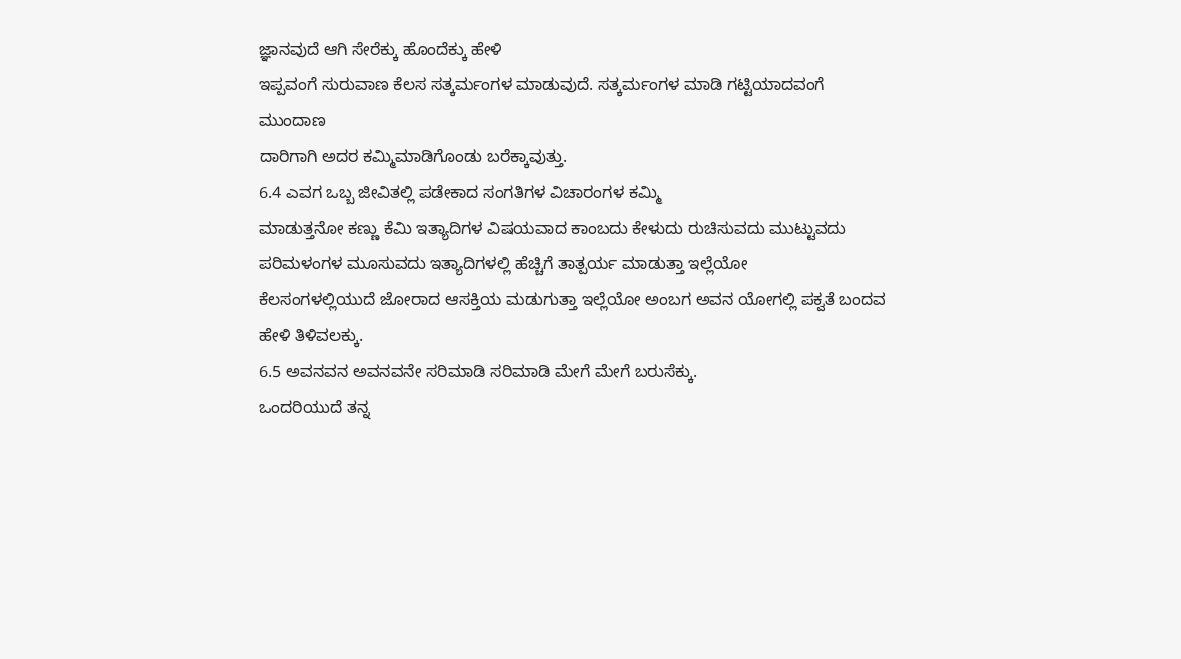ಜ್ಞಾನವುದೆ ಆಗಿ ಸೇರೆಕ್ಕು ಹೊಂದೆಕ್ಕು ಹೇಳಿ
ಇಪ್ಪವಂಗೆ ಸುರುವಾಣ ಕೆಲಸ ಸತ್ಕರ್ಮಂಗಳ ಮಾಡುವುದೆ. ಸತ್ಕರ್ಮಂಗಳ ಮಾಡಿ ಗಟ್ಟಿಯಾದವಂಗೆ ಮುಂದಾಣ
ದಾರಿಗಾಗಿ ಅದರ ಕಮ್ಮಿಮಾಡಿಗೊಂಡು ಬರೆಕ್ಕಾವುತ್ತು.
6.4 ಎವಗ ಒಬ್ಬ ಜೀವಿತಲ್ಲಿ ಪಡೇಕಾದ ಸಂಗತಿಗಳ ವಿಚಾರಂಗಳ ಕಮ್ಮಿ
ಮಾಡುತ್ತನೋ ಕಣ್ಣು ಕೆಮಿ ಇತ್ಯಾದಿಗಳ ವಿಷಯವಾದ ಕಾಂಬದು ಕೇಳುದು ರುಚಿಸುವದು ಮುಟ್ಟುವದು
ಪರಿಮಳಂಗಳ ಮೂಸುವದು ಇತ್ಯಾದಿಗಳಲ್ಲಿ ಹೆಚ್ಚಿಗೆ ತಾತ್ಪರ್ಯ ಮಾಡುತ್ತಾ ಇಲ್ಲೆಯೋ
ಕೆಲಸಂಗಳಲ್ಲಿಯುದೆ ಜೋರಾದ ಆಸಕ್ತಿಯ ಮಡುಗುತ್ತಾ ಇಲ್ಲೆಯೋ ಅಂಬಗ ಅವನ ಯೋಗಲ್ಲಿ ಪಕ್ವತೆ ಬಂದವ
ಹೇಳಿ ತಿಳಿವಲಕ್ಕು.
6.5 ಅವನವನ ಅವನವನೇ ಸರಿಮಾಡಿ ಸರಿಮಾಡಿ ಮೇಗೆ ಮೇಗೆ ಬರುಸೆಕ್ಕು.
ಒಂದರಿಯುದೆ ತನ್ನ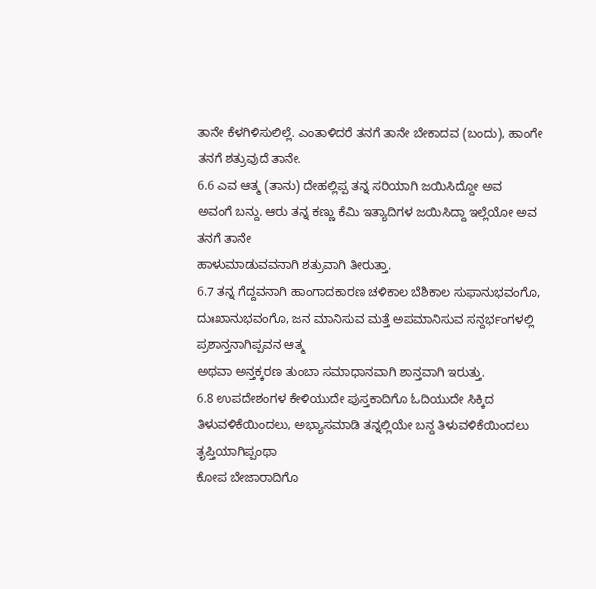ತಾನೇ ಕೆಳಗಿಳಿಸುಲಿಲ್ಲೆ. ಎಂತಾಳಿದರೆ ತನಗೆ ತಾನೇ ಬೇಕಾದವ (ಬಂದು), ಹಾಂಗೇ
ತನಗೆ ಶತ್ರುವುದೆ ತಾನೇ.
6.6 ಎವ ಆತ್ಮ (ತಾನು) ದೇಹಲ್ಲಿಪ್ಪ ತನ್ನ ಸರಿಯಾಗಿ ಜಯಿಸಿದ್ದೋ ಅವ
ಅವಂಗೆ ಬನ್ದು. ಆರು ತನ್ನ ಕಣ್ಣು ಕೆಮಿ ಇತ್ಯಾದಿಗಳ ಜಯಿಸಿದ್ದಾ ಇಲ್ಲೆಯೋ ಅವ ತನಗೆ ತಾನೇ
ಹಾಳುಮಾಡುವವನಾಗಿ ಶತ್ರುವಾಗಿ ತೀರುತ್ತಾ.
6.7 ತನ್ನ ಗೆದ್ದವನಾಗಿ ಹಾಂಗಾದಕಾರಣ ಚಳಿಕಾಲ ಬೆಶಿಕಾಲ ಸುಫಾನುಭವಂಗೊ,
ದುಃಖಾನುಭವಂಗೊ, ಜನ ಮಾನಿಸುವ ಮತ್ತೆ ಅಪಮಾನಿಸುವ ಸನ್ದರ್ಭಂಗಳಲ್ಲಿ ಪ್ರಶಾನ್ತನಾಗಿಪ್ಪವನ ಆತ್ಮ
ಅಥವಾ ಅನ್ತಕ್ಕರಣ ತುಂಬಾ ಸಮಾಧಾನವಾಗಿ ಶಾನ್ತವಾಗಿ ಇರುತ್ತು.
6.8 ಉಪದೇಶಂಗಳ ಕೇಳಿಯುದೇ ಪುಸ್ತಕಾದಿಗೊ ಓದಿಯುದೇ ಸಿಕ್ಕಿದ
ತಿಳುವಳಿಕೆಯಿಂದಲು, ಅಭ್ಯಾಸಮಾಡಿ ತನ್ನಲ್ಲಿಯೇ ಬನ್ದ ತಿಳುವಳಿಕೆಯಿಂದಲು ತೃಪ್ತಿಯಾಗಿಪ್ಪಂಥಾ
ಕೋಪ ಬೇಜಾರಾದಿಗೊ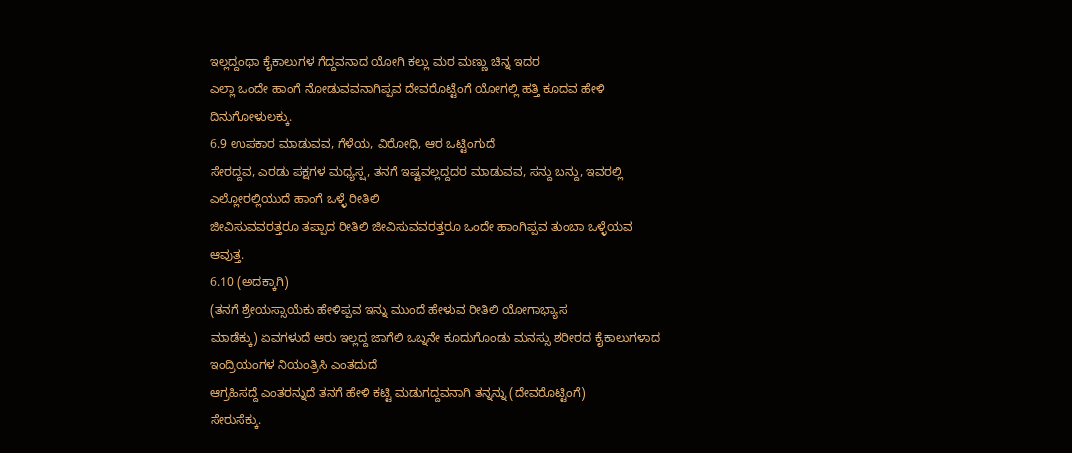ಇಲ್ಲದ್ದಂಥಾ ಕೈಕಾಲುಗಳ ಗೆದ್ದವನಾದ ಯೋಗಿ ಕಲ್ಲು ಮರ ಮಣ್ಣು ಚಿನ್ನ ಇದರ
ಎಲ್ಲಾ ಒಂದೇ ಹಾಂಗೆ ನೋಡುವವನಾಗಿಪ್ಪವ ದೇವರೊಟ್ಟೆಂಗೆ ಯೋಗಲ್ಲಿ ಹತ್ತಿ ಕೂದವ ಹೇಳಿ
ದಿನುಗೋಳುಲಕ್ಕು.
6.9 ಉಪಕಾರ ಮಾಡುವವ, ಗೆಳೆಯ, ವಿರೋಧಿ, ಆರ ಒಟ್ಟಿಂಗುದೆ
ಸೇರದ್ದವ, ಎರಡು ಪಕ್ಷಗಳ ಮಧ್ಯಸ್ಷ, ತನಗೆ ಇಷ್ಟವಲ್ಲದ್ದದರ ಮಾಡುವವ, ಸನ್ದು ಬನ್ದು, ಇವರಲ್ಲಿ
ಎಲ್ಲೋರಲ್ಲಿಯುದೆ ಹಾಂಗೆ ಒಳ್ಳೆ ರೀತಿಲಿ
ಜೀವಿಸುವವರತ್ತರೂ ತಪ್ಪಾದ ರೀತಿಲಿ ಜೀವಿಸುವವರತ್ತರೂ ಒಂದೇ ಹಾಂಗಿಪ್ಪವ ತುಂಬಾ ಒಳ್ಳೆಯವ
ಆವುತ್ತ.
6.10 (ಅದಕ್ಕಾಗಿ)
(ತನಗೆ ಶ್ರೇಯಸ್ಸಾಯೆಕು ಹೇಳಿಪ್ಪವ ಇನ್ನು ಮುಂದೆ ಹೇಳುವ ರೀತಿಲಿ ಯೋಗಾಭ್ಯಾಸ
ಮಾಡೆಕ್ಕು) ಏವಗಳುದೆ ಆರು ಇಲ್ಲದ್ದ ಜಾಗೆಲಿ ಒಬ್ನನೇ ಕೂದುಗೊಂಡು ಮನಸ್ಸು ಶರೀರದ ಕೈಕಾಲುಗಳಾದ
ಇಂದ್ರಿಯಂಗಳ ನಿಯಂತ್ರಿಸಿ ಎಂತದುದೆ
ಆಗ್ರಹಿಸದ್ದೆ ಎಂತರನ್ನುದೆ ತನಗೆ ಹೇಳಿ ಕಟ್ಟಿ ಮಡುಗದ್ದವನಾಗಿ ತನ್ನನ್ನು (ದೇವರೊಟ್ಟಿಂಗೆ)
ಸೇರುಸೆಕ್ಕು.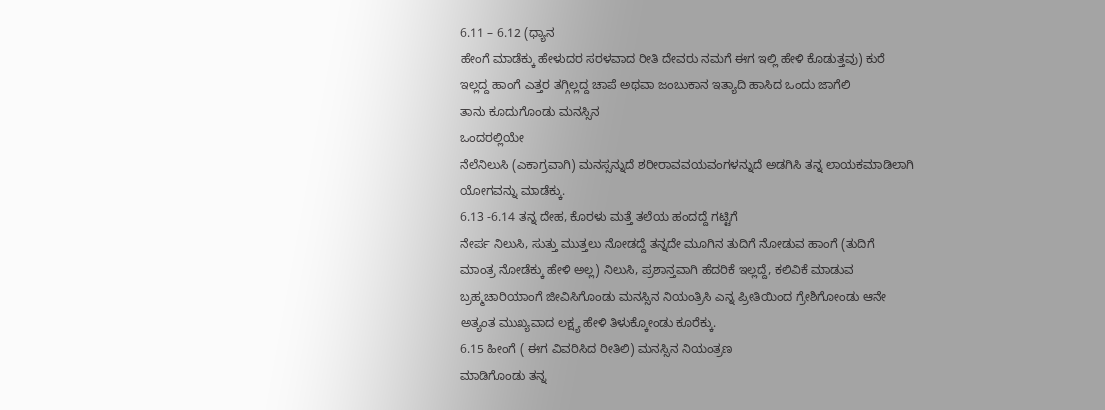6.11 – 6.12 (ಧ್ಯಾನ
ಹೇಂಗೆ ಮಾಡೆಕ್ಕು ಹೇಳುದರ ಸರಳವಾದ ರೀತಿ ದೇವರು ನಮಗೆ ಈಗ ಇಲ್ಲಿ ಹೇಳಿ ಕೊಡುತ್ತವು) ಕುರೆ
ಇಲ್ಲದ್ದ ಹಾಂಗೆ ಎತ್ತರ ತಗ್ಗಿಲ್ಲದ್ದ ಚಾಪೆ ಅಥವಾ ಜಂಬುಕಾನ ಇತ್ಯಾದಿ ಹಾಸಿದ ಒಂದು ಜಾಗೆಲಿ
ತಾನು ಕೂದುಗೊಂಡು ಮನಸ್ಸಿನ
ಒಂದರಲ್ಲಿಯೇ
ನೆಲೆನಿಲುಸಿ (ಎಕಾಗ್ರವಾಗಿ) ಮನಸ್ಸನ್ನುದೆ ಶರೀರಾವವಯವಂಗಳನ್ನುದೆ ಅಡಗಿಸಿ ತನ್ನ ಲಾಯಕಮಾಡಿಲಾಗಿ
ಯೋಗವನ್ನು ಮಾಡೆಕ್ಕು.
6.13 -6.14 ತನ್ನ ದೇಹ, ಕೊರಳು ಮತ್ತೆ ತಲೆಯ ಹಂದದ್ದೆ ಗಟ್ಟಿಗೆ
ನೇರ್ಪ ನಿಲುಸಿ, ಸುತ್ತು ಮುತ್ತಲು ನೋಡದ್ದೆ ತನ್ನದೇ ಮೂಗಿನ ತುದಿಗೆ ನೋಡುವ ಹಾಂಗೆ (ತುದಿಗೆ
ಮಾಂತ್ರ ನೋಡೆಕ್ಕು ಹೇಳಿ ಅಲ್ಲ) ನಿಲುಸಿ, ಪ್ರಶಾನ್ತವಾಗಿ ಹೆದರಿಕೆ ಇಲ್ಲದ್ದೆ, ಕಲಿವಿಕೆ ಮಾಡುವ
ಬ್ರಹ್ಮಚಾರಿಯಾಂಗೆ ಜೀವಿಸಿಗೊಂಡು ಮನಸ್ಸಿನ ನಿಯಂತ್ರಿಸಿ ಎನ್ನ ಪ್ರೀತಿಯಿಂದ ಗ್ರೇಶಿಗೋಂಡು ಆನೇ
ಅತ್ಯಂತ ಮುಖ್ಯವಾದ ಲಕ್ಷ್ಯ ಹೇಳಿ ತಿಳುಕ್ಕೋಂಡು ಕೂರೆಕ್ಕು.
6.15 ಹೀಂಗೆ ( ಈಗ ವಿವರಿಸಿದ ರೀತಿಲಿ) ಮನಸ್ಸಿನ ನಿಯಂತ್ರಣ
ಮಾಡಿಗೊಂಡು ತನ್ನ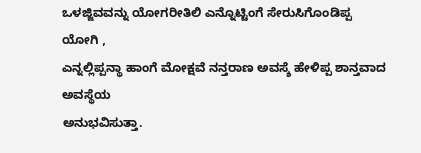ಒಳಜ್ಜಿವವನ್ನು ಯೋಗರೀತಿಲಿ ಎನ್ನೊಟ್ಟಿಂಗೆ ಸೇರುಸಿಗೊಂಡಿಪ್ಪ ಯೋಗಿ ,
ಎನ್ನಲ್ಲಿಪ್ಪನ್ಥಾ ಹಾಂಗೆ ಮೋಕ್ಷವೆ ನನ್ತರಾಣ ಅವಸ್ಶೆ ಹೇಳಿಪ್ಪ ಶಾನ್ತವಾದ ಅವಸ್ಥೆಯ
ಅನುಭವಿಸುತ್ತಾ.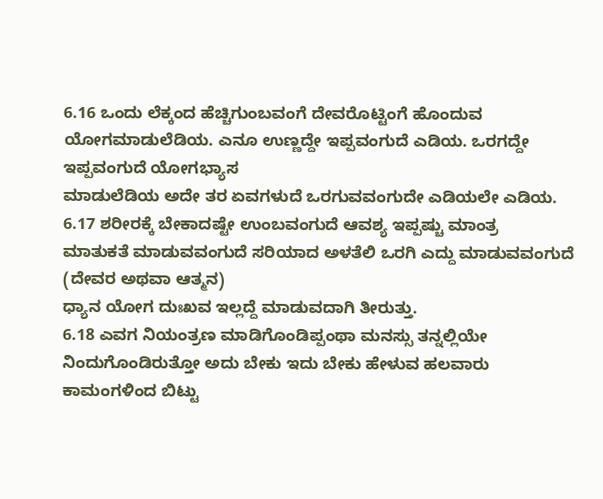6.16 ಒಂದು ಲೆಕ್ಕಂದ ಹೆಚ್ಚಿಗುಂಬವಂಗೆ ದೇವರೊಟ್ಟಿಂಗೆ ಹೊಂದುವ
ಯೋಗಮಾಡುಲೆಡಿಯ. ಎನೂ ಉಣ್ಣದ್ದೇ ಇಪ್ಪವಂಗುದೆ ಎಡಿಯ. ಒರಗದ್ದೇ ಇಪ್ಪವಂಗುದೆ ಯೋಗಭ್ಯಾಸ
ಮಾಡುಲೆಡಿಯ ಅದೇ ತರ ಏವಗಳುದೆ ಒರಗುವವಂಗುದೇ ಎಡಿಯಲೇ ಎಡಿಯ.
6.17 ಶರೀರಕ್ಕೆ ಬೇಕಾದಷ್ಟೇ ಉಂಬವಂಗುದೆ ಆವಶ್ಯ ಇಪ್ಪಷ್ಚು ಮಾಂತ್ರ
ಮಾತುಕತೆ ಮಾಡುವವಂಗುದೆ ಸರಿಯಾದ ಅಳತೆಲಿ ಒರಗಿ ಎದ್ದು ಮಾಡುವವಂಗುದೆ (ದೇವರ ಅಥವಾ ಆತ್ಮನ)
ಧ್ಯಾನ ಯೋಗ ದುಃಖವ ಇಲ್ಲದ್ದೆ ಮಾಡುವದಾಗಿ ತೀರುತ್ತು.
6.18 ಎವಗ ನಿಯಂತ್ರಣ ಮಾಡಿಗೊಂಡಿಪ್ಪಂಥಾ ಮನಸ್ಸು ತನ್ನಲ್ಲಿಯೇ
ನಿಂದುಗೊಂಡಿರುತ್ತೋ ಅದು ಬೇಕು ಇದು ಬೇಕು ಹೇಳುವ ಹಲವಾರು ಕಾಮಂಗಳಿಂದ ಬಿಟ್ಟು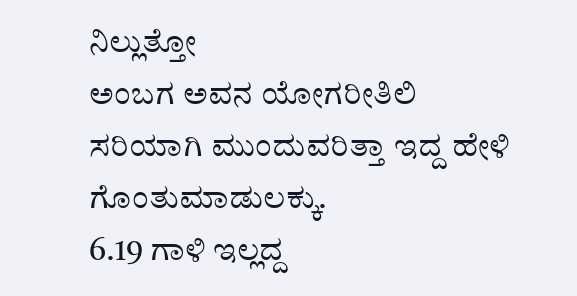ನಿಲ್ಲುತ್ತೋ
ಅಂಬಗ ಅವನ ಯೋಗರೀತಿಲಿ ಸರಿಯಾಗಿ ಮುಂದುವರಿತ್ತಾ ಇದ್ದ ಹೇಳಿ ಗೊಂತುಮಾಡುಲಕ್ಕು.
6.19 ಗಾಳಿ ಇಲ್ಲದ್ದ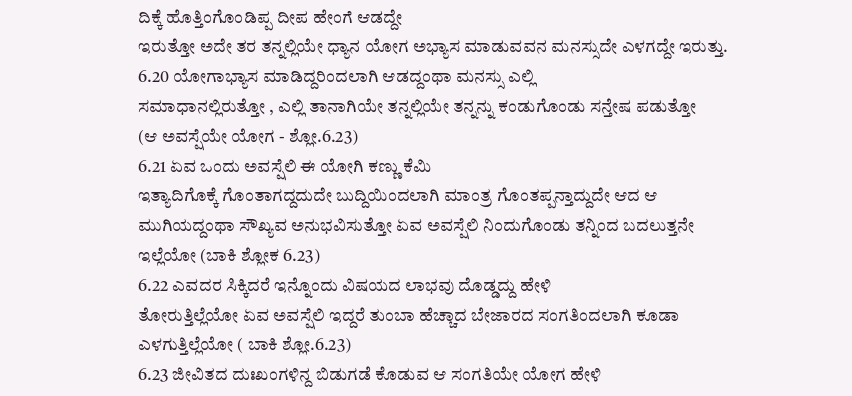ದಿಕ್ಕೆ ಹೊತ್ತಿಂಗೊಂಡಿಪ್ಪ ದೀಪ ಹೇಂಗೆ ಆಡದ್ದೇ
ಇರುತ್ತೋ ಅದೇ ತರ ತನ್ನಲ್ಲಿಯೇ ಧ್ಯಾನ ಯೋಗ ಅಭ್ಯಾಸ ಮಾಡುವವನ ಮನಸ್ಸುದೇ ಎಳಗದ್ದೇ ಇರುತ್ತು.
6.20 ಯೋಗಾಭ್ಯಾಸ ಮಾಡಿದ್ದರಿಂದಲಾಗಿ ಆಡದ್ದಂಥಾ ಮನಸ್ಸು ಎಲ್ಲಿ
ಸಮಾಧಾನಲ್ಲಿರುತ್ತೋ , ಎಲ್ಲಿ ತಾನಾಗಿಯೇ ತನ್ನಲ್ಲಿಯೇ ತನ್ನನ್ನು ಕಂಡುಗೊಂಡು ಸನ್ತೇಷ ಪಡುತ್ತೋ
(ಆ ಅವಸ್ಷೆಯೇ ಯೋಗ - ಶ್ಲೋ.6.23)
6.21 ಏವ ಒಂದು ಅವಸ್ಷೆಲಿ ಈ ಯೋಗಿ ಕಣ್ಣು ಕೆಮಿ
ಇತ್ಯಾದಿಗೊಕ್ಕೆ ಗೊಂತಾಗದ್ದದುದೇ ಬುದ್ದಿಯಿಂದಲಾಗಿ ಮಾಂತ್ರ ಗೊಂತಪ್ಪನ್ತಾದ್ದುದೇ ಆದ ಆ
ಮುಗಿಯದ್ದಂಥಾ ಸೌಖ್ಯವ ಅನುಭವಿಸುತ್ತೋ ಏವ ಅವಸ್ಷೆಲಿ ನಿಂದುಗೊಂಡು ತನ್ನಿಂದ ಬದಲುತ್ತನೇ
ಇಲ್ಲೆಯೋ (ಬಾಕಿ ಶ್ಲೋಕ 6.23)
6.22 ಎವದರ ಸಿಕ್ಕಿದರೆ ಇನ್ನೊಂದು ವಿಷಯದ ಲಾಭವು ದೊಡ್ಡದ್ದು ಹೇಳಿ
ತೋರುತ್ತಿಲ್ಲೆಯೋ ಏವ ಅವಸ್ಷೆಲಿ ಇದ್ದರೆ ತುಂಬಾ ಹೆಚ್ಚಾದ ಬೇಜಾರದ ಸಂಗತಿಂದಲಾಗಿ ಕೂಡಾ
ಎಳಗುತ್ತಿಲ್ಲೆಯೋ ( ಬಾಕಿ ಶ್ಲೋ.6.23)
6.23 ಜೀವಿತದ ದುಃಖಂಗಳಿನ್ದ ಬಿಡುಗಡೆ ಕೊಡುವ ಆ ಸಂಗತಿಯೇ ಯೋಗ ಹೇಳಿ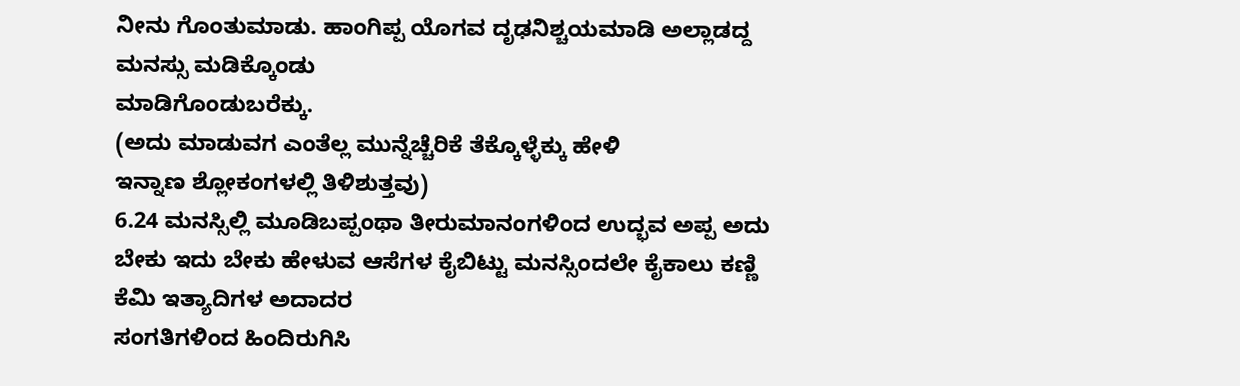ನೀನು ಗೊಂತುಮಾಡು. ಹಾಂಗಿಪ್ಪ ಯೊಗವ ದೃಢನಿಶ್ಚಯಮಾಡಿ ಅಲ್ಲಾಡದ್ದ ಮನಸ್ಸು ಮಡಿಕ್ಕೊಂಡು
ಮಾಡಿಗೊಂಡುಬರೆಕ್ಕು.
(ಅದು ಮಾಡುವಗ ಎಂತೆಲ್ಲ ಮುನ್ನೆಚ್ಚೆರಿಕೆ ತೆಕ್ಕೊಳ್ಳೆಕ್ಕು ಹೇಳಿ
ಇನ್ನಾಣ ಶ್ಲೋಕಂಗಳಲ್ಲಿ ತಿಳಿಶುತ್ತವು)
6.24 ಮನಸ್ಸಿಲ್ಲಿ ಮೂಡಿಬಪ್ಪಂಥಾ ತೀರುಮಾನಂಗಳಿಂದ ಉದ್ಭವ ಅಪ್ಪ ಅದು
ಬೇಕು ಇದು ಬೇಕು ಹೇಳುವ ಆಸೆಗಳ ಕೈಬಿಟ್ಟು ಮನಸ್ಸಿಂದಲೇ ಕೈಕಾಲು ಕಣ್ಣಿ ಕೆಮಿ ಇತ್ಯಾದಿಗಳ ಅದಾದರ
ಸಂಗತಿಗಳಿಂದ ಹಿಂದಿರುಗಿಸಿ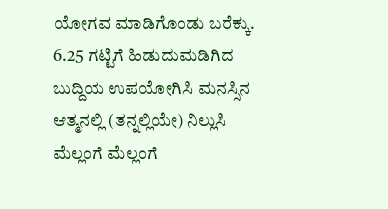ಯೋಗವ ಮಾಡಿಗೊಂಡು ಬರೆಕ್ಕು.
6.25 ಗಟ್ಟಿಗೆ ಹಿಡುದುಮಡಿಗಿದ ಬುದ್ದಿಯ ಉಪಯೋಗಿಸಿ ಮನಸ್ಸಿನ
ಆತ್ಮನಲ್ಲಿ (ತನ್ನಲ್ಲಿಯೇ) ನಿಲ್ಲುಸಿ ಮೆಲ್ಲಂಗೆ ಮೆಲ್ಲಂಗೆ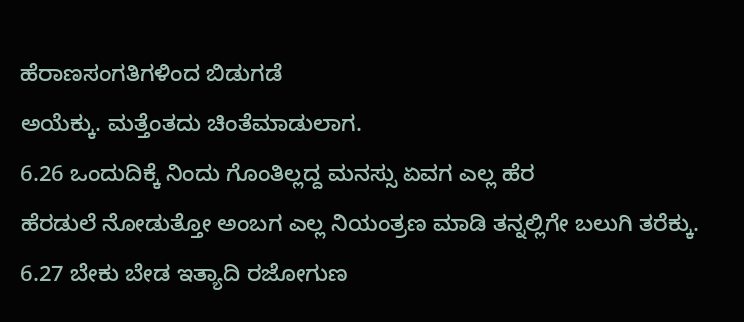ಹೆರಾಣಸಂಗತಿಗಳಿಂದ ಬಿಡುಗಡೆ
ಅಯೆಕ್ಕು. ಮತ್ತೆಂತದು ಚಿಂತೆಮಾಡುಲಾಗ.
6.26 ಒಂದುದಿಕ್ಕೆ ನಿಂದು ಗೊಂತಿಲ್ಲದ್ದ ಮನಸ್ಸು ಏವಗ ಎಲ್ಲ ಹೆರ
ಹೆರಡುಲೆ ನೋಡುತ್ತೋ ಅಂಬಗ ಎಲ್ಲ ನಿಯಂತ್ರಣ ಮಾಡಿ ತನ್ನಲ್ಲಿಗೇ ಬಲುಗಿ ತರೆಕ್ಕು.
6.27 ಬೇಕು ಬೇಡ ಇತ್ಯಾದಿ ರಜೋಗುಣ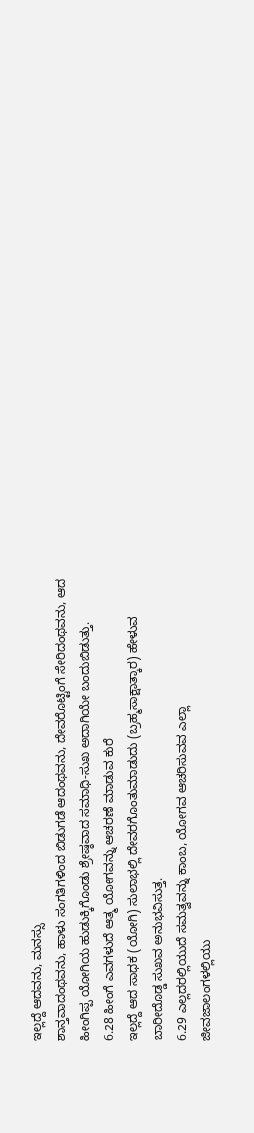ಇಲ್ಲದ್ದೆ ಆದವನು, ಮನಸ್ಸು
ಶಾನ್ತವಾದಂಥವನು, ಹಾಳು ಸಂಗತಿಗಳಿಂದ ಬಿಡುಗಡೆ ಆದಂಥವನು, ದೇವರೊಟ್ಟಿಂಗೆ ಸೇರಿದಂಥವನು, ಆದ
ಹೀಂಗಿಪ್ಪ ಯೋಗಿಯ ಹುಡುಕ್ಕಿಗೊಂಡು ಶ್ರೇಷ್ಠವಾದ ಸಮಾಧಿ-ಸುಖ ಅದಾಗಿಯೇ ಬಂದುಬಿಡುತ್ತು.
6.28 ಹೀಂಗೆ ಎವಗಳುದೆ ಆತ್ಮ ಯೋಗವನ್ನು ಆಚರಣೆ ಮಾಡುವ ಕುರೆ
ಇಲ್ಲದ್ದೆ ಆದ ಸಾಧಕ (ಯೋಗಿ) ಸುಲಾಭಲ್ಲಿ ದೇವರಗೊಂತುಮಾಡುದು (ಬ್ರಹ್ಮಸಾಕ್ಷಾತ್ಕಾರ) ಹೇಳುವ
ಬಾರೀದೊಡ್ಡ ಸುಖವ ಅನುಭವಿಸುತ್ತ.
6.29 ಎಲ್ಲದರಲ್ಲಿಯುದೆ ಸಮತ್ವವನ್ನು ಕಾಂಬ, ಯೋಗವ ಆಚರಿಸುವವ ಎಲ್ಲಾ
ಜೀವಜಾಲಂಗಳಲ್ಲಿಯು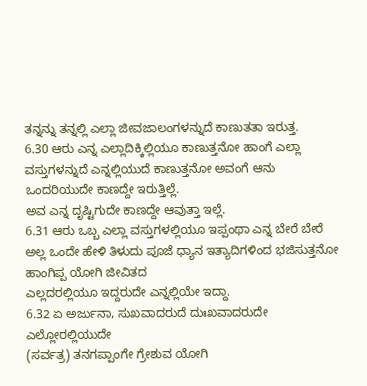ತನ್ನನ್ನು ತನ್ನಲ್ಲಿ ಎಲ್ಲಾ ಜೀವಜಾಲಂಗಳನ್ನುದೆ ಕಾಣುತತಾ ಇರುತ್ತ.
6.30 ಆರು ಎನ್ನ ಎಲ್ಲಾದಿಕ್ಕಿಲ್ಲಿಯೂ ಕಾಣುತ್ತನೋ ಹಾಂಗೆ ಎಲ್ಲಾ
ವಸ್ತುಗಳನ್ನುದೆ ಎನ್ನಲ್ಲಿಯುದೆ ಕಾಣುತ್ತನೋ ಅವಂಗೆ ಆನು ಒಂದರಿಯುದೇ ಕಾಣದ್ದೇ ಇರುತ್ತಿಲ್ಲೆ.
ಅವ ಎನ್ನ ದೃಷ್ಟಿಗುದೇ ಕಾಣದ್ದೇ ಆವುತ್ತಾ ಇಲ್ಲೆ.
6.31 ಆರು ಒಬ್ಬ ಎಲ್ಲಾ ವಸ್ತುಗಳಲ್ಲಿಯೂ ಇಪ್ಪಂಥಾ ಎನ್ನ ಬೇರೆ ಬೇರೆ
ಅಲ್ಲ ಒಂದೇ ಹೇಳಿ ತಿಳುದು ಪೂಜೆ ಧ್ಯಾನ ಇತ್ಯಾದಿಗಳಿಂದ ಭಜಿಸುತ್ತನೋ ಹಾಂಗಿಪ್ಪ ಯೋಗಿ ಜೀವಿತದ
ಎಲ್ಲದರಲ್ಲಿಯೂ ಇದ್ದರುದೇ ಎನ್ನಲ್ಲಿಯೇ ಇದ್ದಾ.
6.32 ಏ ಅರ್ಜುನಾ, ಸುಖವಾದರುದೆ ದುಃಖವಾದರುದೇ ಎಲ್ಲೋರಲ್ಲಿಯುದೇ
(ಸರ್ವತ್ರ) ತನಗಪ್ಪಾಂಗೇ ಗ್ರೇಶುವ ಯೋಗಿ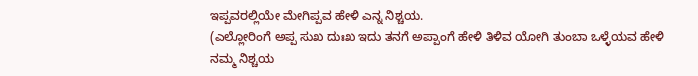ಇಪ್ಪವರಲ್ಲಿಯೇ ಮೇಗಿಪ್ಪವ ಹೇಳಿ ಎನ್ನ ನಿಶ್ಚಯ.
(ಎಲ್ಲೋರಿಂಗೆ ಅಪ್ಪ ಸುಖ ದುಃಖ ಇದು ತನಗೆ ಅಪ್ಪಾಂಗೆ ಹೇಳಿ ತಿಳಿವ ಯೋಗಿ ತುಂಬಾ ಒಳ್ಳೆಯವ ಹೇಳಿ
ನಮ್ಮ ನಿಶ್ಚಯ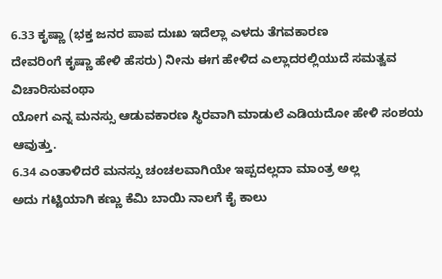6.33 ಕೃಷ್ಣಾ (ಭಕ್ತ ಜನರ ಪಾಪ ದುಃಖ ಇದೆಲ್ಲಾ ಎಳದು ತೆಗವಕಾರಣ
ದೇವರಿಂಗೆ ಕೃಷ್ಣಾ ಹೇಳಿ ಹೆಸರು) ನೀನು ಈಗ ಹೇಳಿದ ಎಲ್ಲಾದರಲ್ಲಿಯುದೆ ಸಮತ್ವವ ವಿಚಾರಿಸುವಂಥಾ
ಯೋಗ ಎನ್ನ ಮನಸ್ಸು ಆಡುವಕಾರಣ ಸ್ಥಿರವಾಗಿ ಮಾಡುಲೆ ಎಡಿಯದೋ ಹೇಳಿ ಸಂಶಯ ಆವುತ್ತು.
6.34 ಎಂತಾಳಿದರೆ ಮನಸ್ಸು ಚಂಚಲವಾಗಿಯೇ ಇಪ್ಪದಲ್ಲದಾ ಮಾಂತ್ರ ಅಲ್ಲ
ಅದು ಗಟ್ಟಿಯಾಗಿ ಕಣ್ಣು ಕೆಮಿ ಬಾಯಿ ನಾಲಗೆ ಕೈ ಕಾಲು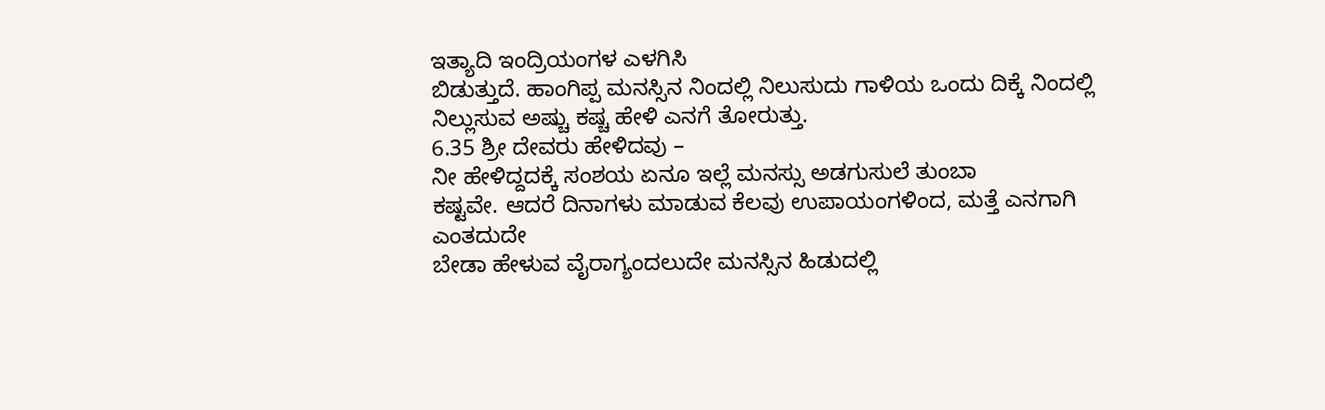ಇತ್ಯಾದಿ ಇಂದ್ರಿಯಂಗಳ ಎಳಗಿಸಿ
ಬಿಡುತ್ತುದೆ. ಹಾಂಗಿಪ್ಪ ಮನಸ್ಸಿನ ನಿಂದಲ್ಲಿ ನಿಲುಸುದು ಗಾಳಿಯ ಒಂದು ದಿಕ್ಕೆ ನಿಂದಲ್ಲಿ
ನಿಲ್ಲುಸುವ ಅಷ್ಚು ಕಷ್ಚ ಹೇಳಿ ಎನಗೆ ತೋರುತ್ತು.
6.35 ಶ್ರೀ ದೇವರು ಹೇಳಿದವು –
ನೀ ಹೇಳಿದ್ದದಕ್ಕೆ ಸಂಶಯ ಏನೂ ಇಲ್ಲೆ ಮನಸ್ಸು ಅಡಗುಸುಲೆ ತುಂಬಾ
ಕಷ್ಟವೇ. ಆದರೆ ದಿನಾಗಳು ಮಾಡುವ ಕೆಲವು ಉಪಾಯಂಗಳಿಂದ, ಮತ್ತೆ ಎನಗಾಗಿ ಎಂತದುದೇ
ಬೇಡಾ ಹೇಳುವ ವೈರಾಗ್ಯಂದಲುದೇ ಮನಸ್ಸಿನ ಹಿಡುದಲ್ಲಿ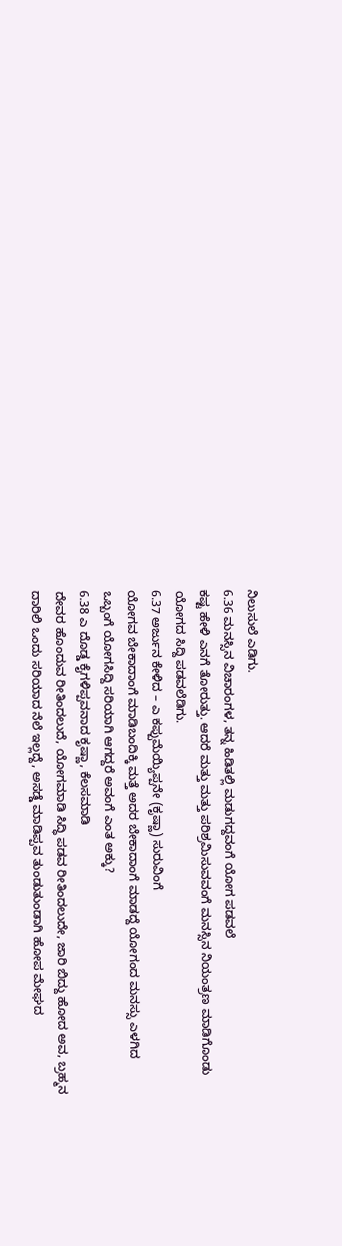ನಿಲುಸುಲೆ ಎಡಿಗು.
6.36 ಮನಸ್ಸಿನ ವಿಚಾರಂಗಳ, ತನ್ನ ಹಿಡಿತಲ್ಲಿ ಮಡುಗದ್ದವಂಗೆ ಯೋಗ ಪಡವಲೆ
ಕಷ್ಟ ಹೇಳಿ ಎನಗೆ ತೋರುತ್ತು. ಆದರೆ ಮತ್ತು ಮತ್ತು ಪರಿಶ್ರಮಿಸುವವಂಗೆ ಮನಸ್ಸಿನ ನಿಯಂತ್ರಣ ಮಾಡಿಗೊಂಡು
ಯೋಗದ ಸಿದ್ದಿ ಪಡವಲೆಡಿಗು.
6.37 ಅರ್ಜುನ ಕೇಳಿದ – ಎ ಕಪ್ಪುಮೆಯ್ಯಿಪ್ಪನೇ (ಕೃಷ್ಣಾ) ಸುರುವಿಂಗೆ
ಯೋಗವ ಬೇಕಾದಾಂಗೆ ಮಾಡಿಬಂದಿಕ್ಕಿ ಮತ್ತೆ ಅದರ ಬೇಕಾದಾಂಗೆ ಮಾಡದ್ದೆ ಯೋಗಂದ ಮನಸ್ಸು ಎಳಗಿದ
ಒಬ್ಬಂಗೆ ಯೋಗಸಿದ್ದಿ ಸರಿಯಾಗಿ ಆಗದ್ದರೆ ಅವಂಗೆ ಎಂತ ಅಕ್ಕು?
6.38 ಎ ದೊಡ್ಡ ಕೈಗಳಿಪ್ಪವನಾದ ಕೃಷ್ಣಾ, ಕೆಲಸಮಾಡಿ
ದೇವರ ಹೊಂದುವ ರೀತಿಂದಲುದೆ, ಯೋಗಮಾಡಿ ಸಿದ್ಧಿ ಪಡವ ರೀತಿಂದಲುದೇ, ಜಾರಿ ಬಿದ್ದು ಹೋದ ಅವ, ಬ್ರಹ್ಮನ
ದಾರಿಲಿ ಒಂದು ಸರಿಯಾದ ನೆಲೆ ಇಲ್ಲದ್ದೆ, ಅಸಡ್ಡೆ ಮಾಡಿಪ್ಪವ ತುಂಡುತುಂಡಾಗಿ ಹೋಪ ಮೇಘದ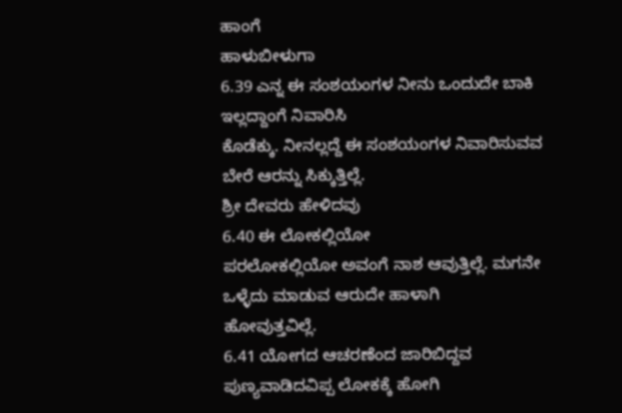ಹಾಂಗೆ
ಹಾಳುಬೀಳುಗಾ
6.39 ಎನ್ನ ಈ ಸಂಶಯಂಗಳ ನೀನು ಒಂದುದೇ ಬಾಕಿ ಇಲ್ಲದ್ದಾಂಗೆ ನಿವಾರಿಸಿ
ಕೊಡೆಕ್ಕು. ನೀನಲ್ಲದ್ದೆ ಈ ಸಂಶಯಂಗಳ ನಿವಾರಿಸುವವ ಬೇರೆ ಆರನ್ನು ಸಿಕ್ಕುತ್ತಿಲ್ಲೆ.
ಶ್ರೀ ದೇವರು ಹೇಳಿದವು
6.40 ಈ ಲೋಕಲ್ಲಿಯೋ
ಪರಲೋಕಲ್ಲಿಯೋ ಅವಂಗೆ ನಾಶ ಆವುತ್ತಿಲ್ಲೆ. ಮಗನೇ ಒಳ್ಳೆದು ಮಾಡುವ ಆರುದೇ ಹಾಳಾಗಿ
ಹೋವುತ್ತವಿಲ್ಲೆ.
6.41 ಯೋಗದ ಆಚರಣೆಂದ ಜಾರಿಬಿದ್ದವ ಪುಣ್ಯವಾಡಿದವಿಪ್ಪ ಲೋಕಕ್ಕೆ ಹೋಗಿ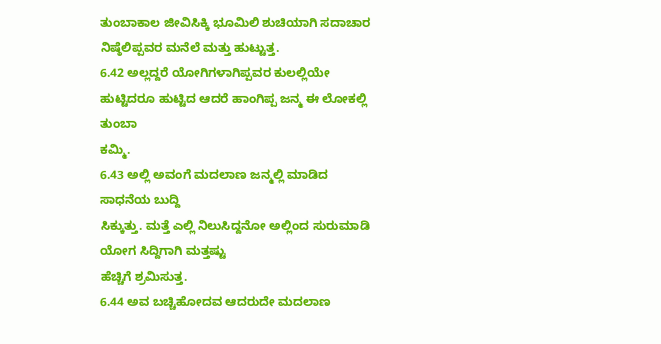ತುಂಬಾಕಾಲ ಜೀವಿಸಿಕ್ಕಿ ಭೂಮಿಲಿ ಶುಚಿಯಾಗಿ ಸದಾಚಾರ ನಿಷ್ಠೆಲಿಪ್ಪವರ ಮನೆಲೆ ಮತ್ತು ಹುಟ್ಟುತ್ತ.
6.42 ಅಲ್ಲದ್ದರೆ ಯೋಗಿಗಳಾಗಿಪ್ಪವರ ಕುಲಲ್ಲಿಯೇ ಹುಟ್ಟಿದರೂ ಹುಟ್ಟಿದ ಆದರೆ ಹಾಂಗಿಪ್ಪ ಜನ್ಮ ಈ ಲೋಕಲ್ಲಿ ತುಂಬಾ
ಕಮ್ಮಿ.
6.43 ಅಲ್ಲಿ ಅವಂಗೆ ಮದಲಾಣ ಜನ್ಮಲ್ಲಿ ಮಾಡಿದ ಸಾಧನೆಯ ಬುದ್ದಿ
ಸಿಕ್ಕುತ್ತು. ಮತ್ತೆ ಎಲ್ಲಿ ನಿಲುಸಿದ್ದನೋ ಅಲ್ಲಿಂದ ಸುರುಮಾಡಿ ಯೋಗ ಸಿದ್ದಿಗಾಗಿ ಮತ್ತಷ್ಟು
ಹೆಚ್ಚಿಗೆ ಶ್ರಮಿಸುತ್ತ.
6.44 ಅವ ಬಚ್ಚಿಹೋದವ ಆದರುದೇ ಮದಲಾಣ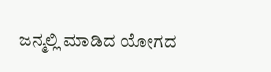ಜನ್ಮಲ್ಲಿ ಮಾಡಿದ ಯೋಗದ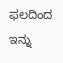ಫಲದಿಂದ
ಇನ್ನು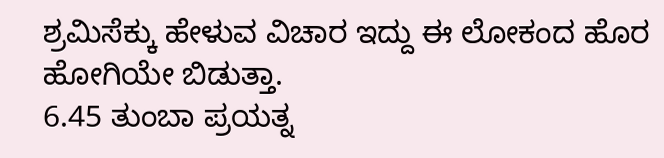ಶ್ರಮಿಸೆಕ್ಕು ಹೇಳುವ ವಿಚಾರ ಇದ್ದು ಈ ಲೋಕಂದ ಹೊರ ಹೋಗಿಯೇ ಬಿಡುತ್ತಾ.
6.45 ತುಂಬಾ ಪ್ರಯತ್ನ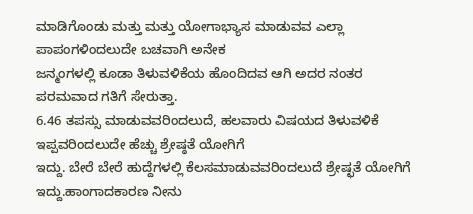ಮಾಡಿಗೊಂಡು ಮತ್ತು ಮತ್ತು ಯೋಗಾಭ್ಯಾಸ ಮಾಡುವವ ಎಲ್ಲಾ ಪಾಪಂಗಳಿಂದಲುದೇ ಬಚವಾಗಿ ಅನೇಕ
ಜನ್ಮಂಗಳಲ್ಲಿ ಕೂಡಾ ತಿಳುವಳಿಕೆಯ ಹೊಂದಿದವ ಆಗಿ ಅದರ ನಂತರ ಪರಮವಾದ ಗತಿಗೆ ಸೇರುತ್ತಾ.
6.46 ತಪಸ್ಸು ಮಾಡುವವರಿಂದಲುದೆ, ಹಲವಾರು ವಿಷಯದ ತಿಳುವಳಿಕೆ
ಇಪ್ಪವರಿಂದಲುದೇ ಹೆಚ್ಚು ಶ್ರೇಷ್ಠತೆ ಯೋಗಿಗೆ
ಇದ್ದು. ಬೇರೆ ಬೇರೆ ಹುದ್ದೆಗಳಲ್ಲಿ ಕೆಲಸಮಾಡುವವರಿಂದಲುದೆ ಶ್ರೇಷ್ಛತೆ ಯೋಗಿಗೆ
ಇದ್ದು.ಹಾಂಗಾದಕಾರಣ ನೀನು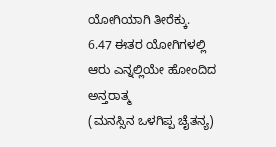ಯೋಗಿಯಾಗಿ ತೀರೆಕ್ಕು.
6.47 ಈತರ ಯೋಗಿಗಳಲ್ಲಿ ಆರು ಎನ್ನಲ್ಲಿಯೇ ಹೋಂದಿದ ಅನ್ತರಾತ್ಮ
(ಮನಸ್ಸಿನ ಒಳಗಿಪ್ಪ ಚೈತನ್ಯ)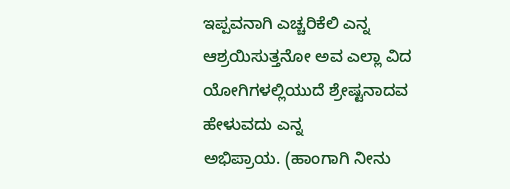ಇಪ್ಪವನಾಗಿ ಎಚ್ಚರಿಕೆಲಿ ಎನ್ನ ಆಶ್ರಯಿಸುತ್ತನೋ ಅವ ಎಲ್ಲಾ ವಿದ
ಯೋಗಿಗಳಲ್ಲಿಯುದೆ ಶ್ರೇಷ್ಟನಾದವ ಹೇಳುವದು ಎನ್ನ
ಅಭಿಪ್ರಾಯ. (ಹಾಂಗಾಗಿ ನೀನು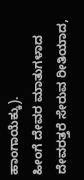ಹಾಂಗಾಯೆಕ್ಕು).
ಹೀಂಗೆ ದೇವರ ಮಾತುಗಳಾದ ದೇವರತ್ತರೆ ಸೇರುವ ರೀತಿಯಾದ,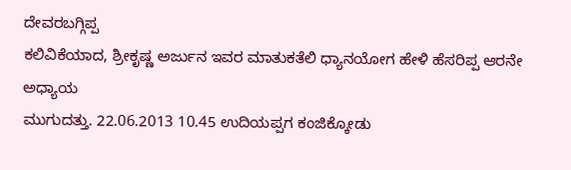ದೇವರಬಗ್ಗಿಪ್ಪ
ಕಲಿವಿಕೆಯಾದ, ಶ್ರೀಕೃಷ್ಣ ಅರ್ಜುನ ಇವರ ಮಾತುಕತೆಲಿ ಧ್ಯಾನಯೋಗ ಹೇಳಿ ಹೆಸರಿಪ್ಪ ಆರನೇ ಅಧ್ಯಾಯ
ಮುಗುದತ್ತು. 22.06.2013 10.45 ಉದಿಯಪ್ಪಗ ಕಂಜಿಕ್ಕೋಡು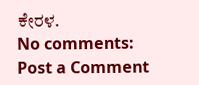ಕೇರಳ.
No comments:
Post a Comment